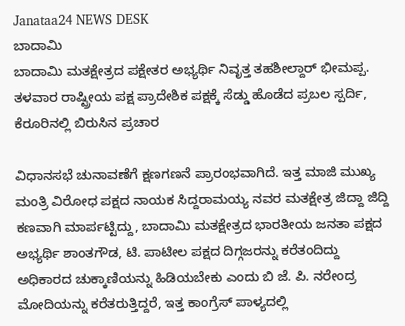Janataa24 NEWS DESK
ಬಾದಾಮಿ
ಬಾದಾಮಿ ಮತಕ್ಷೇತ್ರದ ಪಕ್ಷೇತರ ಅಭ್ಯರ್ಥಿ ನಿವೃತ್ತ ತಹಶೀಲ್ದಾರ್ ಭೀಮಪ್ಪ. ತಳವಾರ ರಾಷ್ಟ್ರೀಯ ಪಕ್ಷ ಪ್ರಾದೇಶಿಕ ಪಕ್ಷಕ್ಕೆ ಸೆಡ್ಡು ಹೊಡೆದ ಪ್ರಬಲ ಸ್ಪರ್ದಿ, ಕೆರೂರಿನಲ್ಲಿ ಬಿರುಸಿನ ಪ್ರಚಾರ

ವಿಧಾನಸಭೆ ಚುನಾವಣೆಗೆ ಕ್ಷಣಗಣನೆ ಪ್ರಾರಂಭವಾಗಿದೆ. ಇತ್ತ ಮಾಜಿ ಮುಖ್ಯ ಮಂತ್ರಿ ವಿರೋಧ ಪಕ್ಷದ ನಾಯಕ ಸಿದ್ದರಾಮಯ್ಯ ನವರ ಮತಕ್ಷೇತ್ರ ಜಿದ್ದಾ ಜಿದ್ದಿ ಕಣವಾಗಿ ಮಾರ್ಪಟ್ಟಿದ್ದು, ಬಾದಾಮಿ ಮತಕ್ಷೇತ್ರದ ಭಾರತೀಯ ಜನತಾ ಪಕ್ಷದ ಅಭ್ಯರ್ಥಿ ಶಾಂತಗೌಡ, ಟಿ. ಪಾಟೀಲ ಪಕ್ಷದ ದಿಗ್ಗಜರನ್ನು ಕರೆತಂದಿದ್ದು ಅಧಿಕಾರದ ಚುಕ್ಕಾಣಿಯನ್ನು ಹಿಡಿಯಬೇಕು ಎಂದು ಬಿ ಜೆ. ಪಿ. ನರೇಂದ್ರ ಮೋದಿಯನ್ನು ಕರೆತರುತ್ತಿದ್ದರೆ, ಇತ್ತ ಕಾಂಗ್ರೆಸ್ ಪಾಳ್ಯದಲ್ಲಿ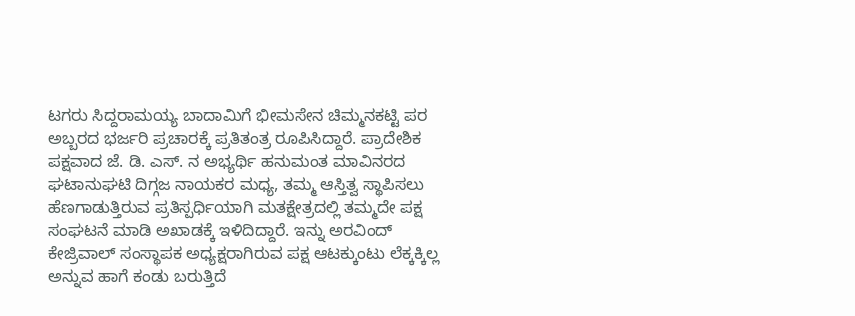ಟಗರು ಸಿದ್ದರಾಮಯ್ಯ ಬಾದಾಮಿಗೆ ಭೀಮಸೇನ ಚಿಮ್ಮನಕಟ್ಟಿ ಪರ ಅಬ್ಬರದ ಭರ್ಜರಿ ಪ್ರಚಾರಕ್ಕೆ ಪ್ರತಿತಂತ್ರ ರೂಪಿಸಿದ್ದಾರೆ. ಪ್ರಾದೇಶಿಕ ಪಕ್ಷವಾದ ಜೆ. ಡಿ. ಎಸ್. ನ ಅಭ್ಯರ್ಥಿ ಹನುಮಂತ ಮಾವಿನರದ ಘಟಾನುಘಟಿ ದಿಗ್ಗಜ ನಾಯಕರ ಮಧ್ಯ, ತಮ್ಮ ಆಸ್ತಿತ್ವ ಸ್ಥಾಪಿಸಲು ಹೆಣಗಾಡುತ್ತಿರುವ ಪ್ರತಿಸ್ಪರ್ಧಿಯಾಗಿ ಮತಕ್ಷೇತ್ರದಲ್ಲಿ ತಮ್ಮದೇ ಪಕ್ಷ ಸಂಘಟನೆ ಮಾಡಿ ಅಖಾಡಕ್ಕೆ ಇಳಿದಿದ್ದಾರೆ. ಇನ್ನು ಅರವಿಂದ್ ಕೇಜ್ರಿವಾಲ್ ಸಂಸ್ಥಾಪಕ ಅಧ್ಯಕ್ಷರಾಗಿರುವ ಪಕ್ಷ ಆಟಕ್ಕುಂಟು ಲೆಕ್ಕಕ್ಕಿಲ್ಲ ಅನ್ನುವ ಹಾಗೆ ಕಂಡು ಬರುತ್ತಿದೆ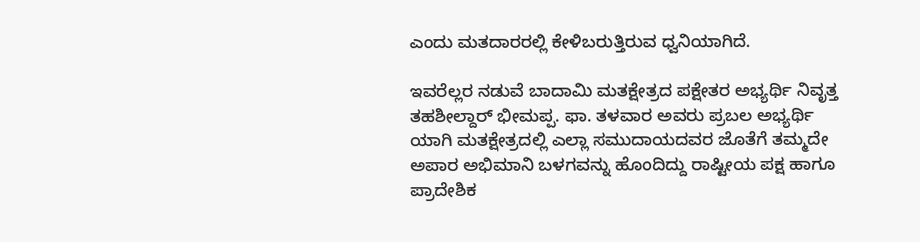ಎಂದು ಮತದಾರರಲ್ಲಿ ಕೇಳಿಬರುತ್ತಿರುವ ಧ್ವನಿಯಾಗಿದೆ.

ಇವರೆಲ್ಲರ ನಡುವೆ ಬಾದಾಮಿ ಮತಕ್ಷೇತ್ರದ ಪಕ್ಷೇತರ ಅಭ್ಯರ್ಥಿ ನಿವೃತ್ತ ತಹಶೀಲ್ದಾರ್ ಭೀಮಪ್ಪ. ಫಾ. ತಳವಾರ ಅವರು ಪ್ರಬಲ ಅಭ್ಯರ್ಥಿ ಯಾಗಿ ಮತಕ್ಷೇತ್ರದಲ್ಲಿ ಎಲ್ಲಾ ಸಮುದಾಯದವರ ಜೊತೆಗೆ ತಮ್ಮದೇ ಅಪಾರ ಅಭಿಮಾನಿ ಬಳಗವನ್ನು ಹೊಂದಿದ್ದು ರಾಷ್ಟೀಯ ಪಕ್ಷ ಹಾಗೂ ಪ್ರಾದೇಶಿಕ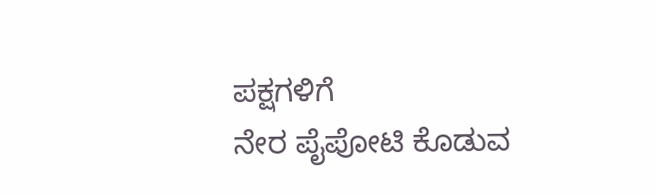ಪಕ್ಷಗಳಿಗೆ
ನೇರ ಪೈಪೋಟಿ ಕೊಡುವ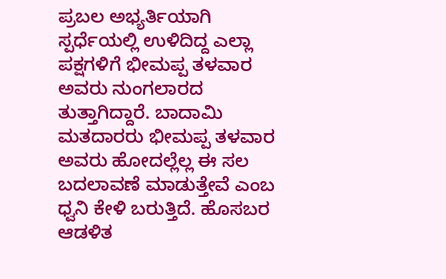ಪ್ರಬಲ ಅಭ್ಯರ್ತಿಯಾಗಿ ಸ್ಪರ್ಧೆಯಲ್ಲಿ ಉಳಿದಿದ್ದ ಎಲ್ಲಾ ಪಕ್ಷಗಳಿಗೆ ಭೀಮಪ್ಪ ತಳವಾರ ಅವರು ನುಂಗಲಾರದ ತುತ್ತಾಗಿದ್ದಾರೆ. ಬಾದಾಮಿ ಮತದಾರರು ಭೀಮಪ್ಪ ತಳವಾರ ಅವರು ಹೋದಲ್ಲೆಲ್ಲ ಈ ಸಲ ಬದಲಾವಣೆ ಮಾಡುತ್ತೇವೆ ಎಂಬ ಧ್ವನಿ ಕೇಳಿ ಬರುತ್ತಿದೆ. ಹೊಸಬರ ಆಡಳಿತ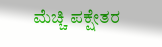ಮೆಚ್ಚಿ ಪಕ್ಷೇತರ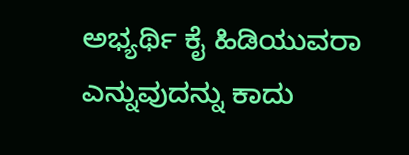ಅಭ್ಯರ್ಥಿ ಕೈ ಹಿಡಿಯುವರಾ ಎನ್ನುವುದನ್ನು ಕಾದು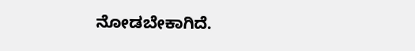ನೋಡಬೇಕಾಗಿದೆ.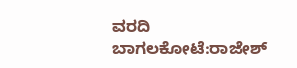ವರದಿ
ಬಾಗಲಕೋಟೆ:ರಾಜೇಶ್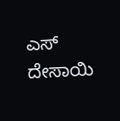ಎಸ್ ದೇಸಾಯಿ